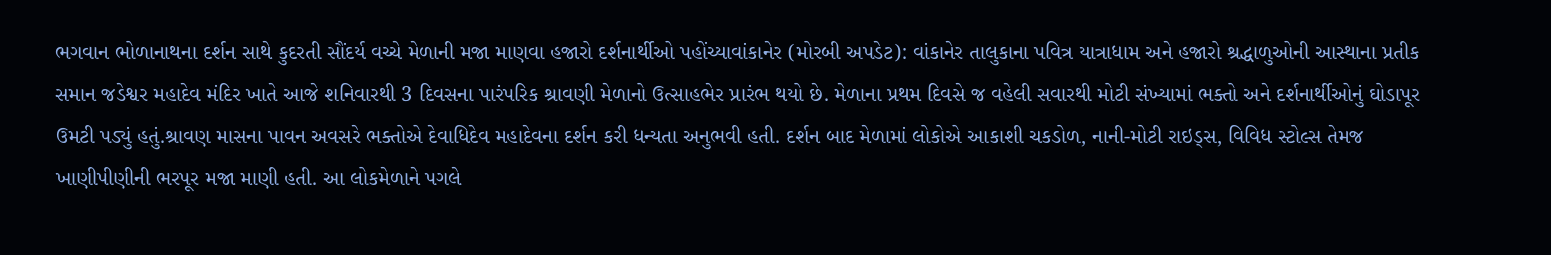ભગવાન ભોળાનાથના દર્શન સાથે કુદરતી સૌંદર્ય વચ્ચે મેળાની મજા માણવા હજારો દર્શનાર્થીઓ પહોંચ્યાવાંકાનેર (મોરબી અપડેટ): વાંકાનેર તાલુકાના પવિત્ર યાત્રાધામ અને હજારો શ્રદ્ધાળુઓની આસ્થાના પ્રતીક સમાન જડેશ્વર મહાદેવ મંદિર ખાતે આજે શનિવારથી 3 દિવસના પારંપરિક શ્રાવણી મેળાનો ઉત્સાહભેર પ્રારંભ થયો છે. મેળાના પ્રથમ દિવસે જ વહેલી સવારથી મોટી સંખ્યામાં ભક્તો અને દર્શનાર્થીઓનું ઘોડાપૂર ઉમટી પડ્યું હતું.શ્રાવણ માસના પાવન અવસરે ભક્તોએ દેવાધિદેવ મહાદેવના દર્શન કરી ધન્યતા અનુભવી હતી. દર્શન બાદ મેળામાં લોકોએ આકાશી ચકડોળ, નાની-મોટી રાઇડ્સ, વિવિધ સ્ટોલ્સ તેમજ ખાણીપીણીની ભરપૂર મજા માણી હતી. આ લોકમેળાને પગલે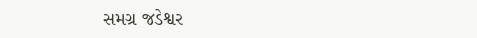સમગ્ર જડેશ્વર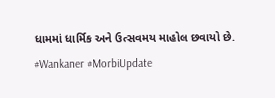ધામમાં ધાર્મિક અને ઉત્સવમય માહોલ છવાયો છે. #Wankaner #MorbiUpdate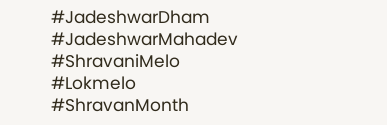#JadeshwarDham #JadeshwarMahadev #ShravaniMelo #Lokmelo #ShravanMonth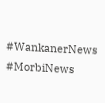#WankanerNews #MorbiNews